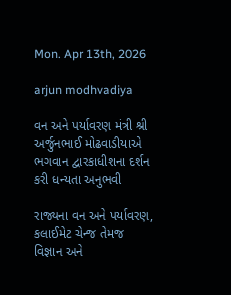Mon. Apr 13th, 2026

arjun modhvadiya

વન અને પર્યાવરણ મંત્રી શ્રી અર્જુનભાઈ મોઢવાડીયાએ ભગવાન દ્વારકાધીશના દર્શન કરી ધન્યતા અનુભવી

રાજ્યના વન અને પર્યાવરણ, કલાઈમેટ ચેન્જ તેમજ વિજ્ઞાન અને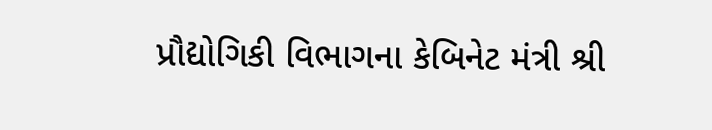પ્રૌદ્યોગિકી વિભાગના કેબિનેટ મંત્રી શ્રી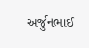અર્જુનભાઈ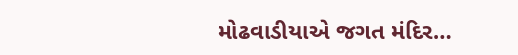મોઢવાડીયાએ જગત મંદિર…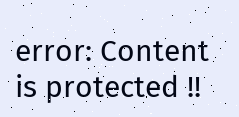error: Content is protected !!